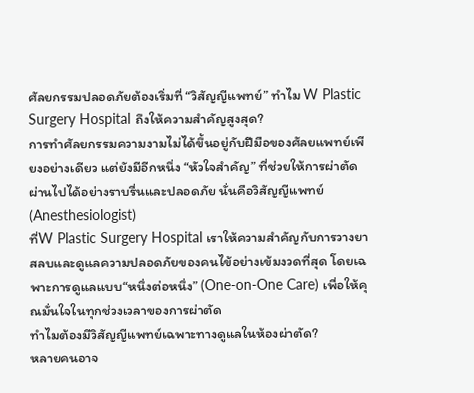ศัลยกรรมปลอดภัยต้องเริ่มที่ “วิสัญญีแพทย์” ทำไม W Plastic Surgery Hospital ถึงให้ความสำคัญสูงสุด?
การทำศัลยกรรมความงามไม่ได้ขึ้นอยู่กับฝีมือของศัลยแพทย์เพียงอย่างเดียว แต่ยังมีอีกหนึ่ง “หัวใจสำคัญ” ที่ช่วยให้การผ่าตัดผ่านไปได้อย่างราบรื่นและปลอดภัย นั่นคือวิสัญญีแพทย์ (Anesthesiologist)
ที่W Plastic Surgery Hospital เราให้ความสำคัญกับการวางยาสลบและดูแลความปลอดภัยของคนไข้อย่างเข้มงวดที่สุด โดยเฉพาะการดูแลแบบ“หนึ่งต่อหนึ่ง” (One-on-One Care) เพื่อให้คุณมั่นใจในทุกช่วงเวลาของการผ่าตัด
ทำไมต้องมีวิสัญญีแพทย์เฉพาะทางดูแลในห้องผ่าตัด?
หลายคนอาจ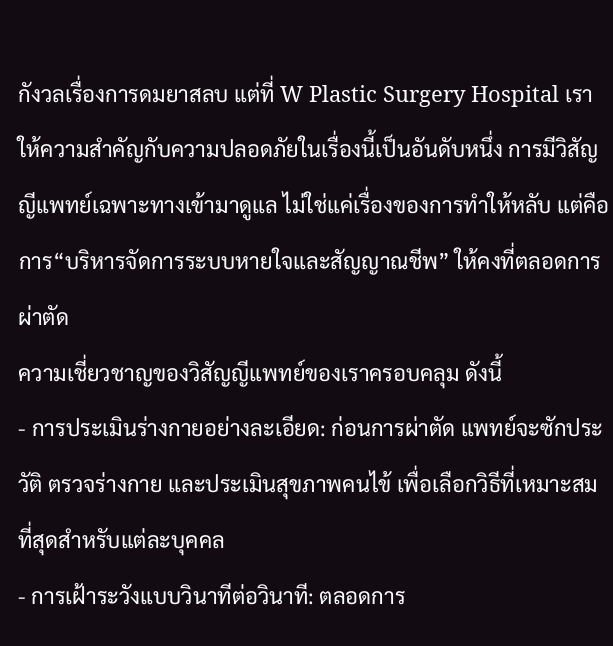กังวลเรื่องการดมยาสลบ แต่ที่ W Plastic Surgery Hospital เราให้ความสำคัญกับความปลอดภัยในเรื่องนี้เป็นอันดับหนึ่ง การมีวิสัญญีแพทย์เฉพาะทางเข้ามาดูแล ไม่ใช่แค่เรื่องของการทำให้หลับ แต่คือการ“บริหารจัดการระบบหายใจและสัญญาณชีพ” ให้คงที่ตลอดการผ่าตัด
ความเชี่ยวชาญของวิสัญญีแพทย์ของเราครอบคลุม ดังนี้
- การประเมินร่างกายอย่างละเอียด: ก่อนการผ่าตัด แพทย์จะซักประวัติ ตรวจร่างกาย และประเมินสุขภาพคนไข้ เพื่อเลือกวิธีที่เหมาะสมที่สุดสำหรับแต่ละบุคคล
- การเฝ้าระวังแบบวินาทีต่อวินาที: ตลอดการ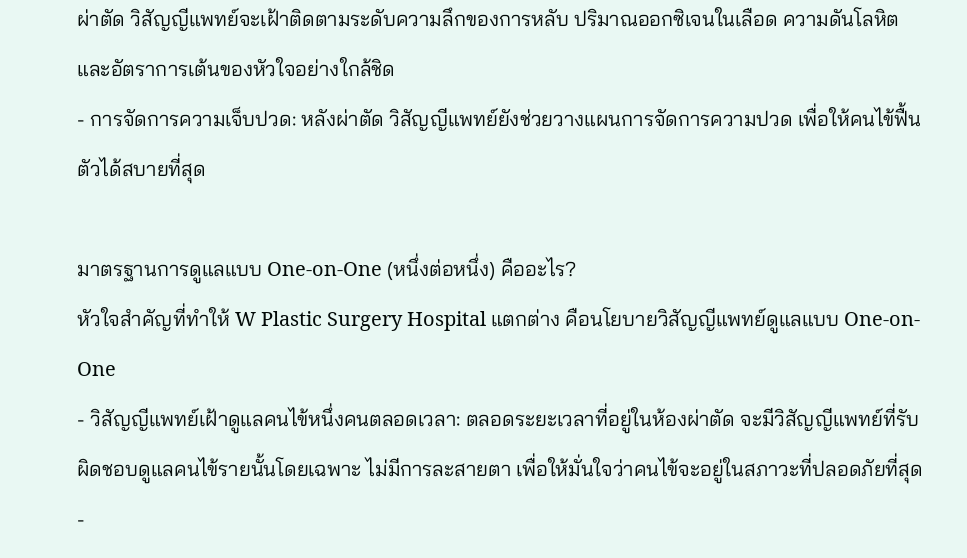ผ่าตัด วิสัญญีแพทย์จะเฝ้าติดตามระดับความลึกของการหลับ ปริมาณออกซิเจนในเลือด ความดันโลหิต และอัตราการเต้นของหัวใจอย่างใกล้ชิด
- การจัดการความเจ็บปวด: หลังผ่าตัด วิสัญญีแพทย์ยังช่วยวางแผนการจัดการความปวด เพื่อให้คนไข้ฟื้นตัวได้สบายที่สุด

มาตรฐานการดูแลแบบ One-on-One (หนึ่งต่อหนึ่ง) คืออะไร?
หัวใจสำคัญที่ทำให้ W Plastic Surgery Hospital แตกต่าง คือนโยบายวิสัญญีแพทย์ดูแลแบบ One-on-One
- วิสัญญีแพทย์เฝ้าดูแลคนไข้หนึ่งคนตลอดเวลา: ตลอดระยะเวลาที่อยู่ในห้องผ่าตัด จะมีวิสัญญีแพทย์ที่รับผิดชอบดูแลคนไข้รายนั้นโดยเฉพาะ ไม่มีการละสายตา เพื่อให้มั่นใจว่าคนไข้จะอยู่ในสภาวะที่ปลอดภัยที่สุด
-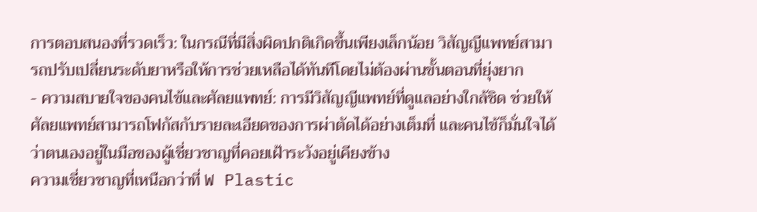การตอบสนองที่รวดเร็ว: ในกรณีที่มีสิ่งผิดปกติเกิดขึ้นเพียงเล็กน้อย วิสัญญีแพทย์สามารถปรับเปลี่ยนระดับยาหรือให้การช่วยเหลือได้ทันทีโดยไม่ต้องผ่านขั้นตอนที่ยุ่งยาก
- ความสบายใจของคนไข้และศัลยแพทย์: การมีวิสัญญีแพทย์ที่ดูแลอย่างใกล้ชิด ช่วยให้ศัลยแพทย์สามารถโฟกัสกับรายละเอียดของการผ่าตัดได้อย่างเต็มที่ และคนไข้ก็มั่นใจได้ว่าตนเองอยู่ในมือของผู้เชี่ยวชาญที่คอยเฝ้าระวังอยู่เคียงข้าง
ความเชี่ยวชาญที่เหนือกว่าที่ W Plastic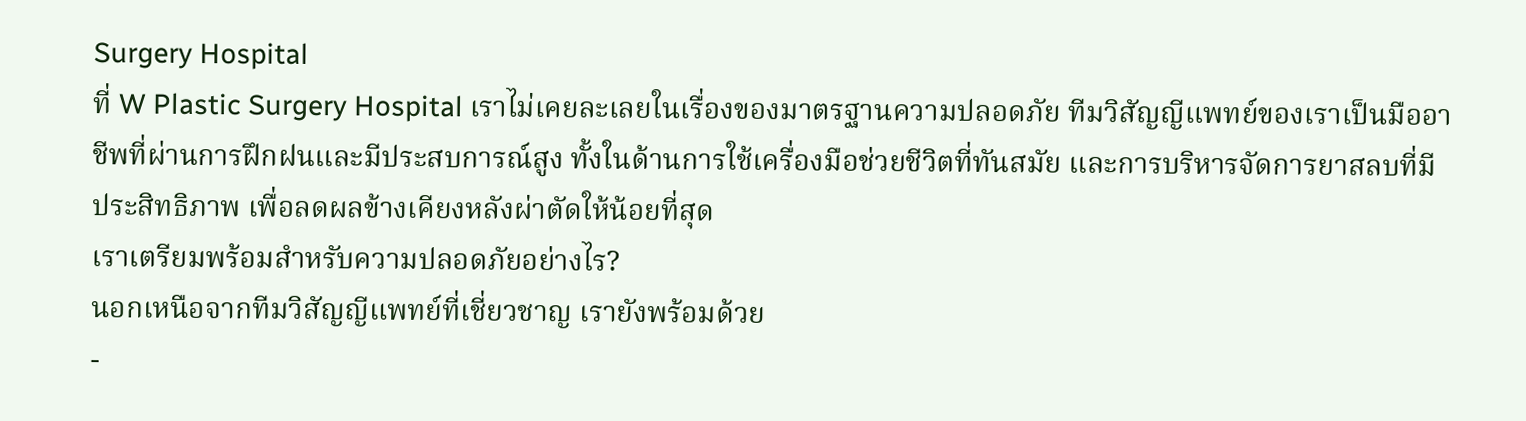Surgery Hospital
ที่ W Plastic Surgery Hospital เราไม่เคยละเลยในเรื่องของมาตรฐานความปลอดภัย ทีมวิสัญญีแพทย์ของเราเป็นมืออาชีพที่ผ่านการฝึกฝนและมีประสบการณ์สูง ทั้งในด้านการใช้เครื่องมือช่วยชีวิตที่ทันสมัย และการบริหารจัดการยาสลบที่มีประสิทธิภาพ เพื่อลดผลข้างเคียงหลังผ่าตัดให้น้อยที่สุด
เราเตรียมพร้อมสำหรับความปลอดภัยอย่างไร?
นอกเหนือจากทีมวิสัญญีแพทย์ที่เชี่ยวชาญ เรายังพร้อมด้วย
-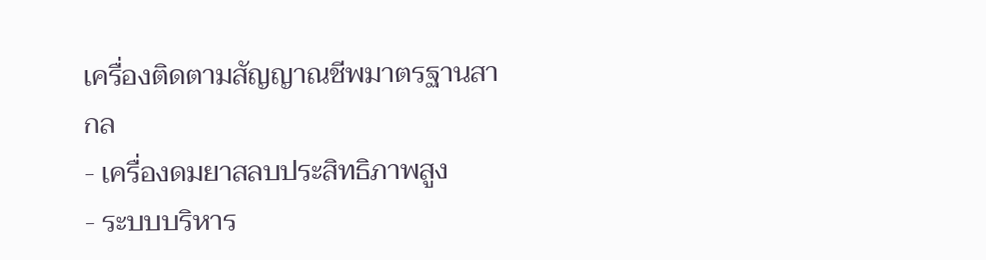เครื่องติดตามสัญญาณชีพมาตรฐานสากล
- เครื่องดมยาสลบประสิทธิภาพสูง
- ระบบบริหาร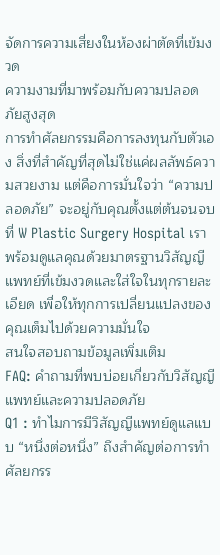จัดการความเสี่ยงในห้องผ่าตัดที่เข้มงวด
ความงามที่มาพร้อมกับความปลอดภัยสูงสุด
การทำศัลยกรรมคือการลงทุนกับตัวเอง สิ่งที่สำคัญที่สุดไม่ใช่แค่ผลลัพธ์ความสวยงาม แต่คือการมั่นใจว่า “ความปลอดภัย” จะอยู่กับคุณตั้งแต่ต้นจนจบ ที่ W Plastic Surgery Hospital เราพร้อมดูแลคุณด้วยมาตรฐานวิสัญญีแพทย์ที่เข้มงวดและใส่ใจในทุกรายละเอียด เพื่อให้ทุกการเปลี่ยนแปลงของคุณเต็มไปด้วยความมั่นใจ
สนใจสอบถามข้อมูลเพิ่มเติม
FAQ: คำถามที่พบบ่อยเกี่ยวกับวิสัญญีแพทย์และความปลอดภัย
Q1 : ทำไมการมีวิสัญญีแพทย์ดูแลแบบ “หนึ่งต่อหนึ่ง” ถึงสำคัญต่อการทำศัลยกรร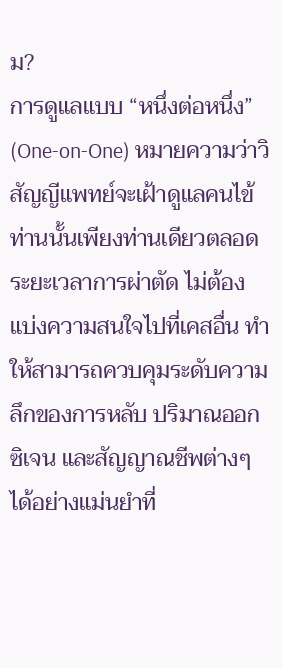ม?
การดูแลแบบ “หนึ่งต่อหนึ่ง” (One-on-One) หมายความว่าวิสัญญีแพทย์จะเฝ้าดูแลคนไข้ท่านนั้นเพียงท่านเดียวตลอดระยะเวลาการผ่าตัด ไม่ต้องแบ่งความสนใจไปที่เคสอื่น ทำให้สามารถควบคุมระดับความลึกของการหลับ ปริมาณออกซิเจน และสัญญาณชีพต่างๆ ได้อย่างแม่นยำที่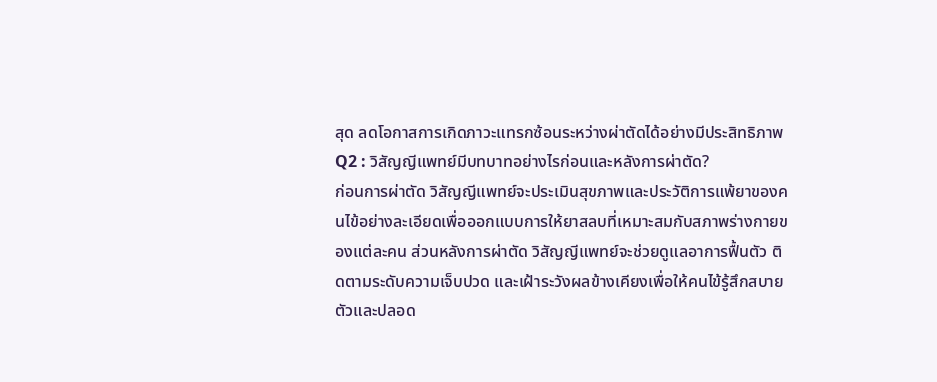สุด ลดโอกาสการเกิดภาวะแทรกซ้อนระหว่างผ่าตัดได้อย่างมีประสิทธิภาพ
Q2 : วิสัญญีแพทย์มีบทบาทอย่างไรก่อนและหลังการผ่าตัด?
ก่อนการผ่าตัด วิสัญญีแพทย์จะประเมินสุขภาพและประวัติการแพ้ยาของคนไข้อย่างละเอียดเพื่อออกแบบการให้ยาสลบที่เหมาะสมกับสภาพร่างกายของแต่ละคน ส่วนหลังการผ่าตัด วิสัญญีแพทย์จะช่วยดูแลอาการฟื้นตัว ติดตามระดับความเจ็บปวด และเฝ้าระวังผลข้างเคียงเพื่อให้คนไข้รู้สึกสบายตัวและปลอด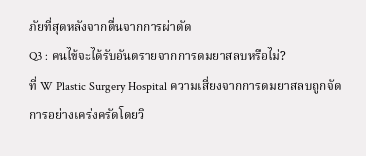ภัยที่สุดหลังจากตื่นจากการผ่าตัด
Q3 : คนไข้จะได้รับอันตรายจากการดมยาสลบหรือไม่?
ที่ W Plastic Surgery Hospital ความเสี่ยงจากการดมยาสลบถูกจัดการอย่างเคร่งครัดโดยวิ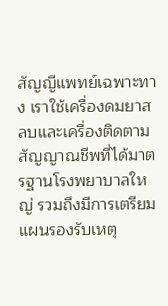สัญญีแพทย์เฉพาะทาง เราใช้เครื่องดมยาสลบและเครื่องติดตามสัญญาณชีพที่ได้มาตรฐานโรงพยาบาลใหญ่ รวมถึงมีการเตรียมแผนรองรับเหตุ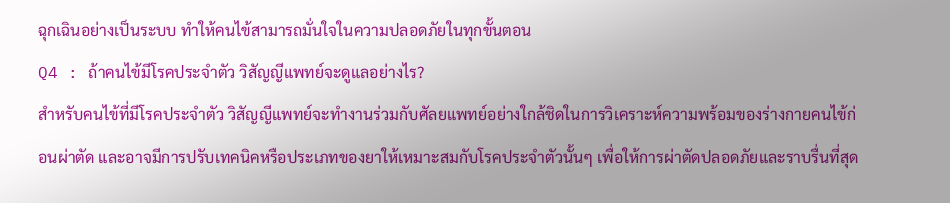ฉุกเฉินอย่างเป็นระบบ ทำให้คนไข้สามารถมั่นใจในความปลอดภัยในทุกขั้นตอน
Q4 : ถ้าคนไข้มีโรคประจำตัว วิสัญญีแพทย์จะดูแลอย่างไร?
สำหรับคนไข้ที่มีโรคประจำตัว วิสัญญีแพทย์จะทำงานร่วมกับศัลยแพทย์อย่างใกล้ชิดในการวิเคราะห์ความพร้อมของร่างกายคนไข้ก่อนผ่าตัด และอาจมีการปรับเทคนิคหรือประเภทของยาให้เหมาะสมกับโรคประจำตัวนั้นๆ เพื่อให้การผ่าตัดปลอดภัยและราบรื่นที่สุด